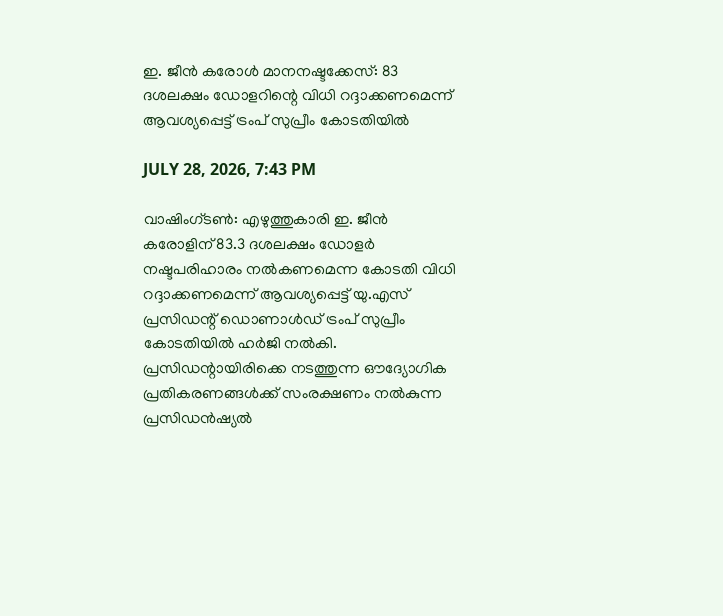ഇ. ജീന്‍ കരോള്‍ മാനനഷ്ടക്കേസ്: 83 ദശലക്ഷം ഡോളറിന്റെ വിധി റദ്ദാക്കണമെന്ന് ആവശ്യപ്പെട്ട് ട്രംപ് സുപ്രീം കോടതിയില്‍

JULY 28, 2026, 7:43 PM

വാഷിംഗ്ടണ്‍: എഴുത്തുകാരി ഇ. ജീന്‍ കരോളിന് 83.3 ദശലക്ഷം ഡോളര്‍ നഷ്ടപരിഹാരം നല്‍കണമെന്ന കോടതി വിധി റദ്ദാക്കണമെന്ന് ആവശ്യപ്പെട്ട് യു.എസ് പ്രസിഡന്റ് ഡൊണാള്‍ഡ് ട്രംപ് സുപ്രീം കോടതിയില്‍ ഹര്‍ജി നല്‍കി. പ്രസിഡന്റായിരിക്കെ നടത്തുന്ന ഔദ്യോഗിക പ്രതികരണങ്ങള്‍ക്ക് സംരക്ഷണം നല്‍കുന്ന പ്രസിഡന്‍ഷ്യല്‍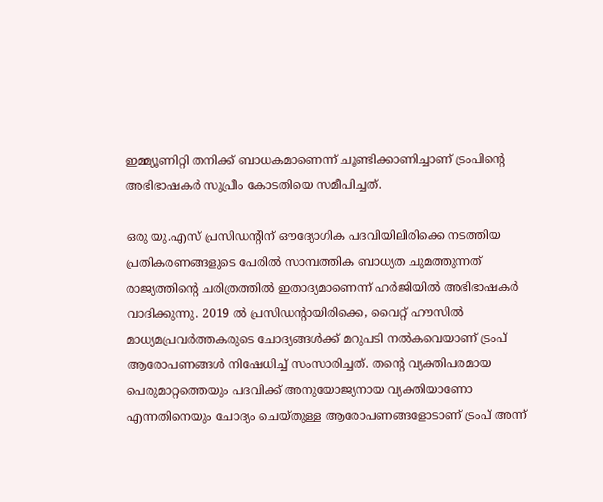ഇമ്മ്യൂണിറ്റി തനിക്ക് ബാധകമാണെന്ന് ചൂണ്ടിക്കാണിച്ചാണ് ട്രംപിന്റെ അഭിഭാഷകര്‍ സുപ്രീം കോടതിയെ സമീപിച്ചത്.

ഒരു യു.എസ് പ്രസിഡന്റിന് ഔദ്യോഗിക പദവിയിലിരിക്കെ നടത്തിയ പ്രതികരണങ്ങളുടെ പേരില്‍ സാമ്പത്തിക ബാധ്യത ചുമത്തുന്നത് രാജ്യത്തിന്റെ ചരിത്രത്തില്‍ ഇതാദ്യമാണെന്ന് ഹര്‍ജിയില്‍ അഭിഭാഷകര്‍ വാദിക്കുന്നു. 2019 ല്‍ പ്രസിഡന്റായിരിക്കെ, വൈറ്റ് ഹൗസില്‍ മാധ്യമപ്രവര്‍ത്തകരുടെ ചോദ്യങ്ങള്‍ക്ക് മറുപടി നല്‍കവെയാണ് ട്രംപ് ആരോപണങ്ങള്‍ നിഷേധിച്ച് സംസാരിച്ചത്. തന്റെ വ്യക്തിപരമായ പെരുമാറ്റത്തെയും പദവിക്ക് അനുയോജ്യനായ വ്യക്തിയാണോ എന്നതിനെയും ചോദ്യം ചെയ്തുള്ള ആരോപണങ്ങളോടാണ് ട്രംപ് അന്ന്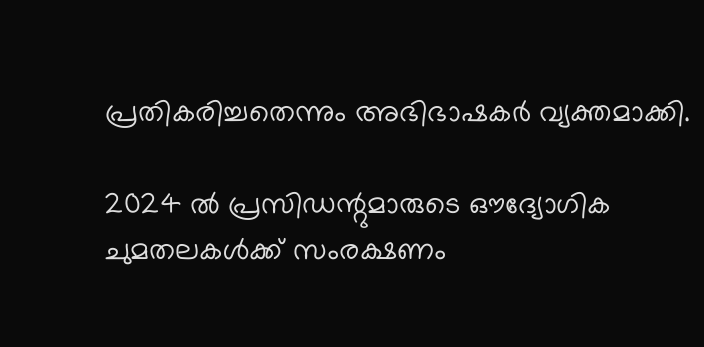പ്രതികരിച്ചതെന്നും അഭിഭാഷകര്‍ വ്യക്തമാക്കി.

2024 ല്‍ പ്രസിഡന്റുമാരുടെ ഔദ്യോഗിക ചുമതലകള്‍ക്ക് സംരക്ഷണം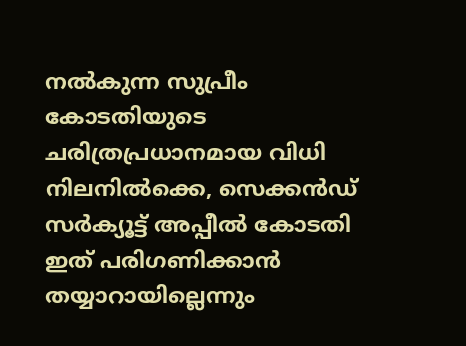നല്‍കുന്ന സുപ്രീം കോടതിയുടെ ചരിത്രപ്രധാനമായ വിധി നിലനില്‍ക്കെ, സെക്കന്‍ഡ് സര്‍ക്യൂട്ട് അപ്പീല്‍ കോടതി ഇത് പരിഗണിക്കാന്‍ തയ്യാറായില്ലെന്നും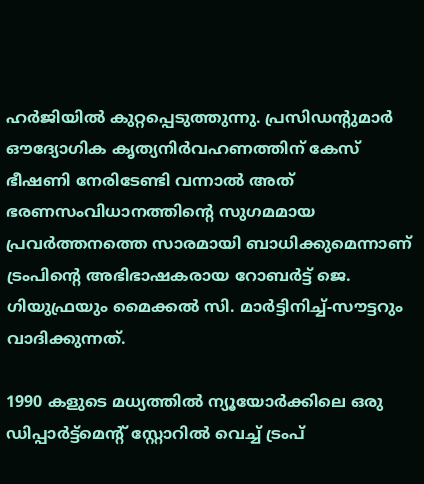ഹര്‍ജിയില്‍ കുറ്റപ്പെടുത്തുന്നു. പ്രസിഡന്റുമാര്‍ ഔദ്യോഗിക കൃത്യനിര്‍വഹണത്തിന് കേസ് ഭീഷണി നേരിടേണ്ടി വന്നാല്‍ അത് ഭരണസംവിധാനത്തിന്റെ സുഗമമായ പ്രവര്‍ത്തനത്തെ സാരമായി ബാധിക്കുമെന്നാണ് ട്രംപിന്റെ അഭിഭാഷകരായ റോബര്‍ട്ട് ജെ. ഗിയുഫ്രയും മൈക്കല്‍ സി. മാര്‍ട്ടിനിച്ച്-സൗട്ടറും വാദിക്കുന്നത്.

1990 കളുടെ മധ്യത്തില്‍ ന്യൂയോര്‍ക്കിലെ ഒരു ഡിപ്പാര്‍ട്ട്മെന്റ് സ്റ്റോറില്‍ വെച്ച് ട്രംപ്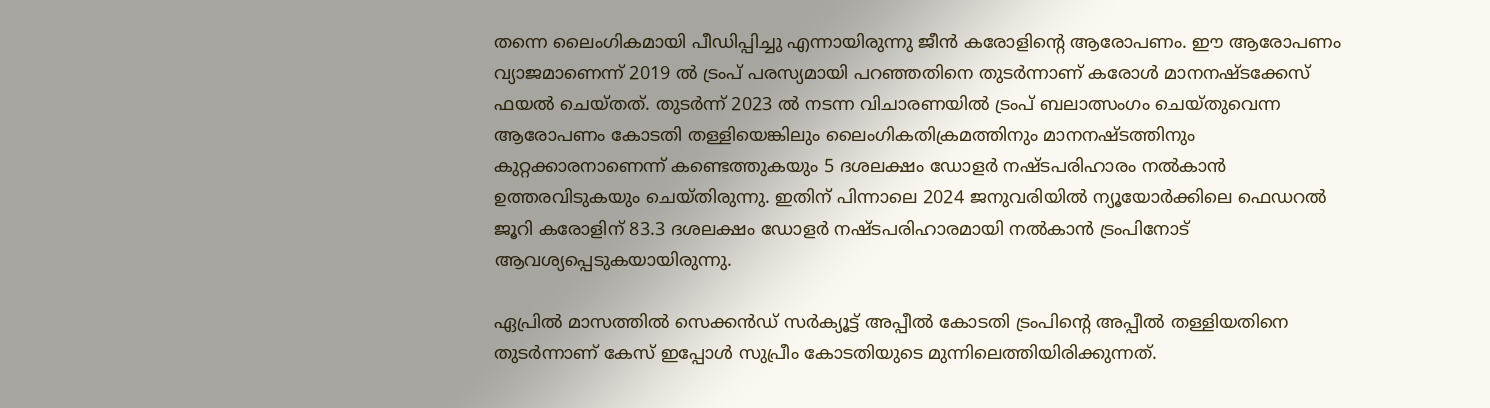തന്നെ ലൈംഗികമായി പീഡിപ്പിച്ചു എന്നായിരുന്നു ജീന്‍ കരോളിന്റെ ആരോപണം. ഈ ആരോപണം വ്യാജമാണെന്ന് 2019 ല്‍ ട്രംപ് പരസ്യമായി പറഞ്ഞതിനെ തുടര്‍ന്നാണ് കരോള്‍ മാനനഷ്ടക്കേസ് ഫയല്‍ ചെയ്തത്. തുടര്‍ന്ന് 2023 ല്‍ നടന്ന വിചാരണയില്‍ ട്രംപ് ബലാത്സംഗം ചെയ്തുവെന്ന ആരോപണം കോടതി തള്ളിയെങ്കിലും ലൈംഗികതിക്രമത്തിനും മാനനഷ്ടത്തിനും കുറ്റക്കാരനാണെന്ന് കണ്ടെത്തുകയും 5 ദശലക്ഷം ഡോളര്‍ നഷ്ടപരിഹാരം നല്‍കാന്‍ ഉത്തരവിടുകയും ചെയ്തിരുന്നു. ഇതിന് പിന്നാലെ 2024 ജനുവരിയില്‍ ന്യൂയോര്‍ക്കിലെ ഫെഡറല്‍ ജൂറി കരോളിന് 83.3 ദശലക്ഷം ഡോളര്‍ നഷ്ടപരിഹാരമായി നല്‍കാന്‍ ട്രംപിനോട് ആവശ്യപ്പെടുകയായിരുന്നു.

ഏപ്രില്‍ മാസത്തില്‍ സെക്കന്‍ഡ് സര്‍ക്യൂട്ട് അപ്പീല്‍ കോടതി ട്രംപിന്റെ അപ്പീല്‍ തള്ളിയതിനെ തുടര്‍ന്നാണ് കേസ് ഇപ്പോള്‍ സുപ്രീം കോടതിയുടെ മുന്നിലെത്തിയിരിക്കുന്നത്.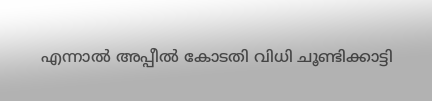എന്നാല്‍ അപ്പീല്‍ കോടതി വിധി ചൂണ്ടിക്കാട്ടി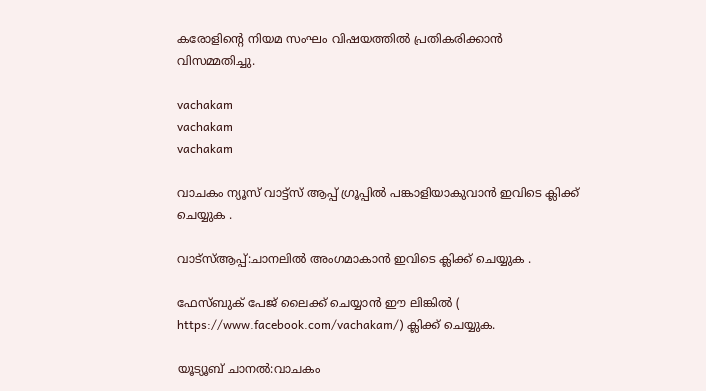കരോളിന്റെ നിയമ സംഘം വിഷയത്തില്‍ പ്രതികരിക്കാന്‍ വിസമ്മതിച്ചു.

vachakam
vachakam
vachakam

വാചകം ന്യൂസ് വാട്ട്സ് ആപ്പ് ഗ്രൂപ്പിൽ പങ്കാളിയാകുവാൻ ഇവിടെ ക്ലിക്ക് ചെയ്യുക .

വാട്സ്ആപ്പ്:ചാനലിൽ അംഗമാകാൻ ഇവിടെ ക്ലിക്ക് ചെയ്യുക .

ഫേസ്ബുക് പേജ് ലൈക്ക് ചെയ്യാൻ ഈ ലിങ്കിൽ (
https://www.facebook.com/vachakam/) ക്ലിക്ക് ചെയ്യുക.

യൂട്യൂബ് ചാനൽ:വാചകം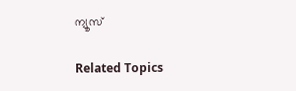ന്യൂസ്

Related Topics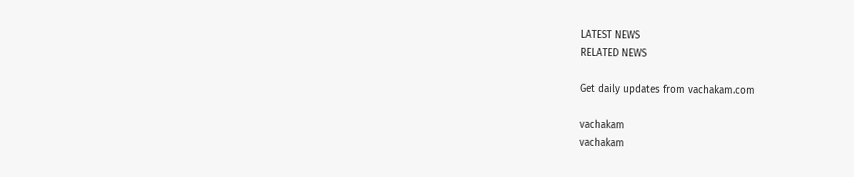LATEST NEWS
RELATED NEWS

Get daily updates from vachakam.com

vachakam
vachakam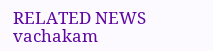RELATED NEWS
vachakam